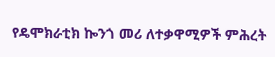የዴሞክራቲክ ኰንጎ መሪ ለተቃዋሚዎች ምሕረት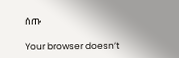ሰጡ

Your browser doesn’t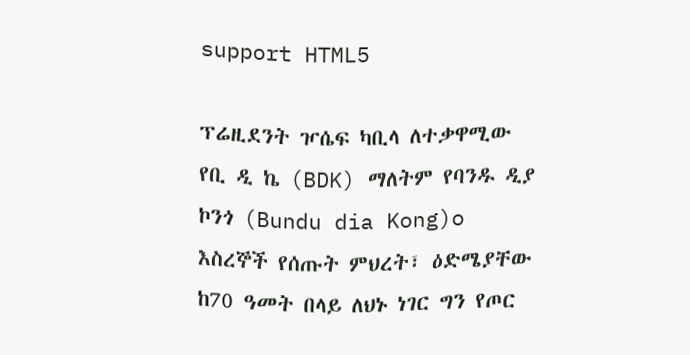support HTML5

ፕሬዚደንት ዦሴፍ ካቢላ ለተቃዋሚው የቢ ዲ ኬ (BDK) ማለትም የባንዱ ዲያ ኮንጎ (Bundu dia Kong)o እስረኞች የሰጡት ምህረት፣ ዕድሜያቸው ከ70 ዓመት በላይ ለህኑ ነገር ግን የጦር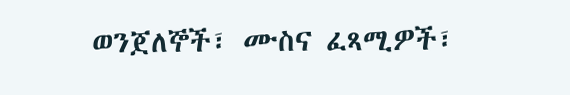ወንጀለኞች፣ ሙስና ፈጻሚዎች፣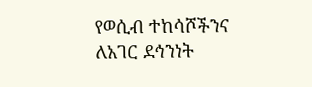የወሲብ ተከሳሾችንና ለአገር ደኅንነት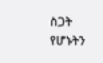ስጋት የሆኑትን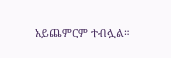አይጨምርም ተብሏል።